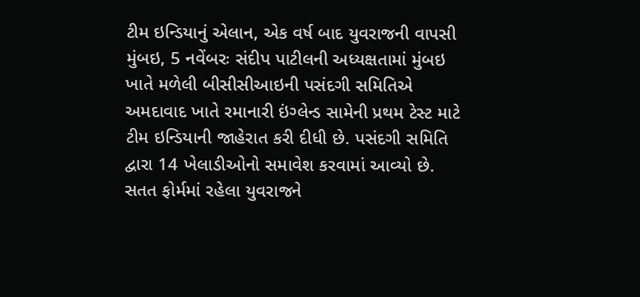ટીમ ઇન્ડિયાનું એલાન, એક વર્ષ બાદ યુવરાજની વાપસી
મુંબઇ, 5 નવેંબરઃ સંદીપ પાટીલની અધ્યક્ષતામાં મુંબઇ ખાતે મળેલી બીસીસીઆઇની પસંદગી સમિતિએ અમદાવાદ ખાતે રમાનારી ઇંગ્લેન્ડ સામેની પ્રથમ ટેસ્ટ માટે ટીમ ઇન્ડિયાની જાહેરાત કરી દીધી છે. પસંદગી સમિતિ દ્વારા 14 ખેલાડીઓનો સમાવેશ કરવામાં આવ્યો છે. સતત ફોર્મમાં રહેલા યુવરાજને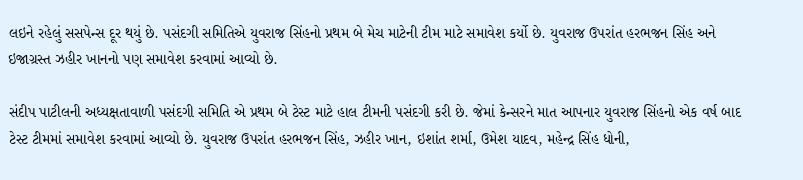લઇને રહેલું સસપેન્સ દૂર થયું છે. પસંદગી સમિતિએ યુવરાજ સિંહનો પ્રથમ બે મેચ માટેની ટીમ માટે સમાવેશ કર્યો છે. યુવરાજ ઉપરાંત હરભજન સિંહ અને ઇજાગ્રસ્ત ઝહીર ખાનનો પણ સમાવેશ કરવામાં આવ્યો છે.

સંદીપ પાટીલની અધ્યક્ષતાવાળી પસંદગી સમિતિ એ પ્રથમ બે ટેસ્ટ માટે હાલ ટીમની પસંદગી કરી છે. જેમાં કેન્સરને માત આપનાર યુવરાજ સિંહનો એક વર્ષ બાદ ટેસ્ટ ટીમમાં સમાવેશ કરવામાં આવ્યો છે. યુવરાજ ઉપરાંત હરભજન સિંહ, ઝહીર ખાન, ઇશાંત શર્મા, ઉમેશ યાદવ, મહેન્દ્ર સિંહ ધોની,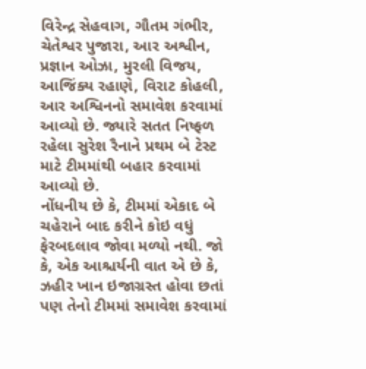વિરેન્દ્ર સેહવાગ, ગૌતમ ગંભીર, ચેતેશ્વર પુજારા, આર અશ્વીન, પ્રજ્ઞાન ઓઝા, મુરલી વિજય, આજિંક્ય રહાણે, વિરાટ કોહલી, આર અશ્વિનનો સમાવેશ કરવામાં આવ્યો છે. જ્યારે સતત નિષ્ફળ રહેલા સુરેશ રૈનાને પ્રથમ બે ટેસ્ટ માટે ટીમમાંથી બહાર કરવામાં આવ્યો છે.
નોંધનીય છે કે, ટીમમાં એકાદ બે ચહેરાને બાદ કરીને કોઇ વધું ફેરબદલાવ જોવા મળ્યો નથી. જો કે, એક આશ્ચર્યની વાત એ છે કે, ઝહીર ખાન ઇજાગ્રસ્ત હોવા છતાં પણ તેનો ટીમમાં સમાવેશ કરવામાં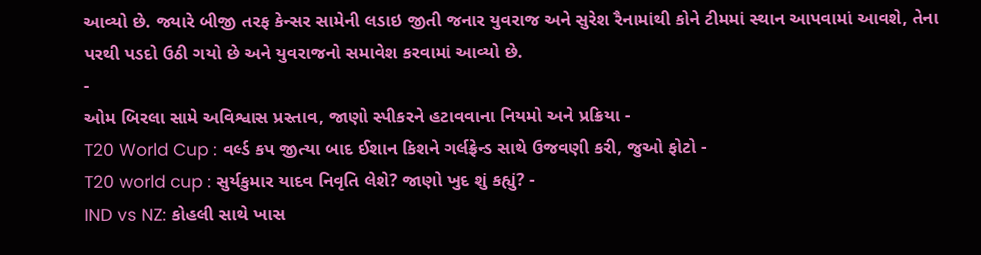આવ્યો છે. જ્યારે બીજી તરફ કેન્સર સામેની લડાઇ જીતી જનાર યુવરાજ અને સુરેશ રૈનામાંથી કોને ટીમમાં સ્થાન આપવામાં આવશે, તેના પરથી પડદો ઉઠી ગયો છે અને યુવરાજનો સમાવેશ કરવામાં આવ્યો છે.
-
ઓમ બિરલા સામે અવિશ્વાસ પ્રસ્તાવ, જાણો સ્પીકરને હટાવવાના નિયમો અને પ્રક્રિયા -
T20 World Cup : વર્લ્ડ કપ જીત્યા બાદ ઈશાન કિશને ગર્લફ્રેન્ડ સાથે ઉજવણી કરી, જુઓ ફોટો -
T20 world cup : સુર્યકુમાર યાદવ નિવૃતિ લેશે? જાણો ખુદ શું કહ્યું? -
IND vs NZ: કોહલી સાથે ખાસ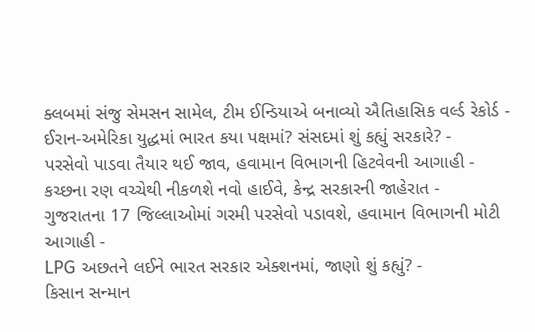ક્લબમાં સંજુ સેમસન સામેલ, ટીમ ઈન્ડિયાએ બનાવ્યો ઐતિહાસિક વર્લ્ડ રેકોર્ડ -
ઈરાન-અમેરિકા યુદ્ધમાં ભારત કયા પક્ષમાં? સંસદમાં શું કહ્યું સરકારે? -
પરસેવો પાડવા તૈયાર થઈ જાવ, હવામાન વિભાગની હિટવેવની આગાહી -
કચ્છના રણ વચ્ચેથી નીકળશે નવો હાઈવે, કેન્દ્ર સરકારની જાહેરાત -
ગુજરાતના 17 જિલ્લાઓમાં ગરમી પરસેવો પડાવશે, હવામાન વિભાગની મોટી આગાહી -
LPG અછતને લઈને ભારત સરકાર એક્શનમાં, જાણો શું કહ્યું? -
કિસાન સન્માન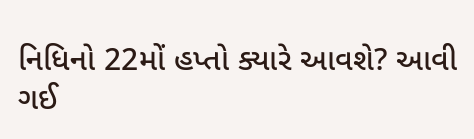નિધિનો 22મોં હપ્તો ક્યારે આવશે? આવી ગઈ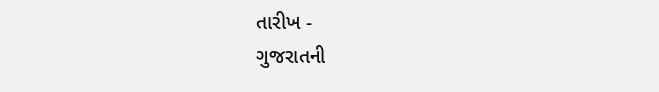તારીખ -
ગુજરાતની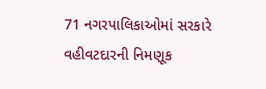71 નગરપાલિકાઓમાં સરકારે વહીવટદારની નિમણૂક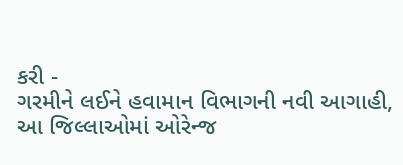કરી -
ગરમીને લઈને હવામાન વિભાગની નવી આગાહી, આ જિલ્લાઓમાં ઓરેન્જ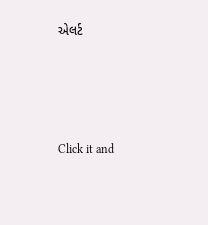એલર્ટ





Click it and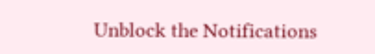Unblock the Notifications